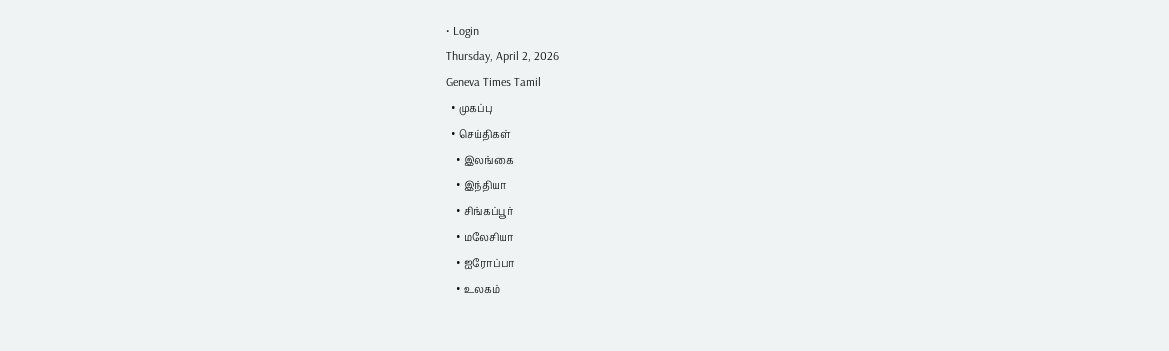• Login
Thursday, April 2, 2026
Geneva Times Tamil
  • முகப்பு
  • செய்திகள்
    • இலங்கை
    • இந்தியா
    • சிங்கப்பூர்
    • மலேசியா
    • ஐரோப்பா
    • உலகம்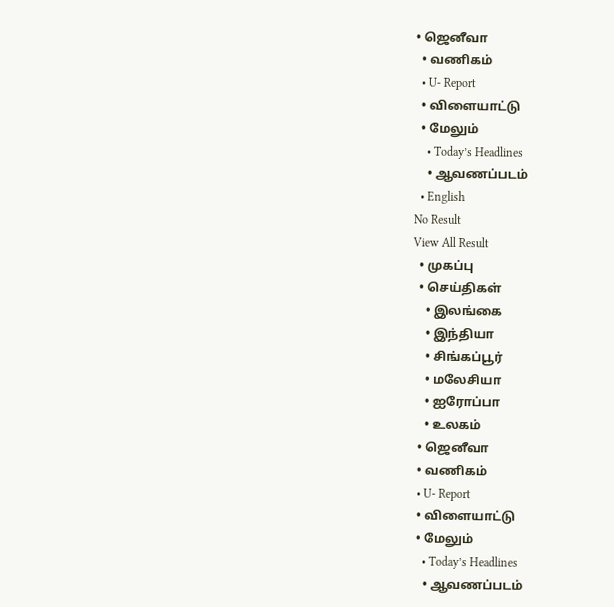• ஜெனீவா
  • வணிகம்
  • U- Report
  • விளையாட்டு
  • மேலும்
    • Today’s Headlines
    • ஆவணப்படம்
  • English
No Result
View All Result
  • முகப்பு
  • செய்திகள்
    • இலங்கை
    • இந்தியா
    • சிங்கப்பூர்
    • மலேசியா
    • ஐரோப்பா
    • உலகம்
  • ஜெனீவா
  • வணிகம்
  • U- Report
  • விளையாட்டு
  • மேலும்
    • Today’s Headlines
    • ஆவணப்படம்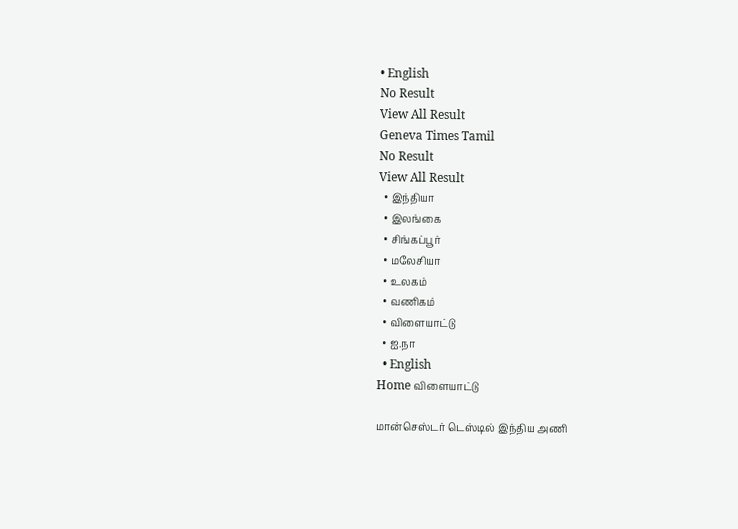• English
No Result
View All Result
Geneva Times Tamil
No Result
View All Result
  • இந்தியா
  • இலங்கை
  • சிங்கப்பூர்
  • மலேசியா
  • உலகம்
  • வணிகம்
  • விளையாட்டு
  • ஐ.நா
  • English
Home விளையாட்டு

மான்செஸ்டர் டெஸ்டில் இந்திய அணி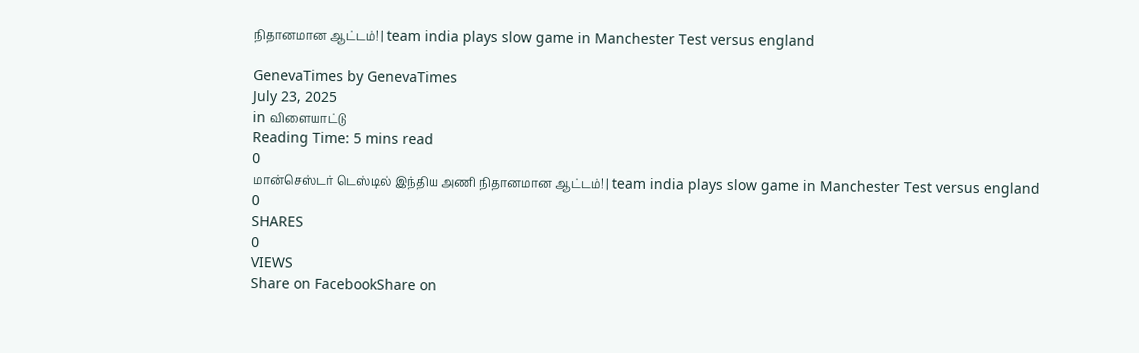நிதானமான ஆட்டம்! | team india plays slow game in Manchester Test versus england

GenevaTimes by GenevaTimes
July 23, 2025
in விளையாட்டு
Reading Time: 5 mins read
0
மான்செஸ்டர் டெஸ்டில் இந்திய அணி நிதானமான ஆட்டம்! | team india plays slow game in Manchester Test versus england
0
SHARES
0
VIEWS
Share on FacebookShare on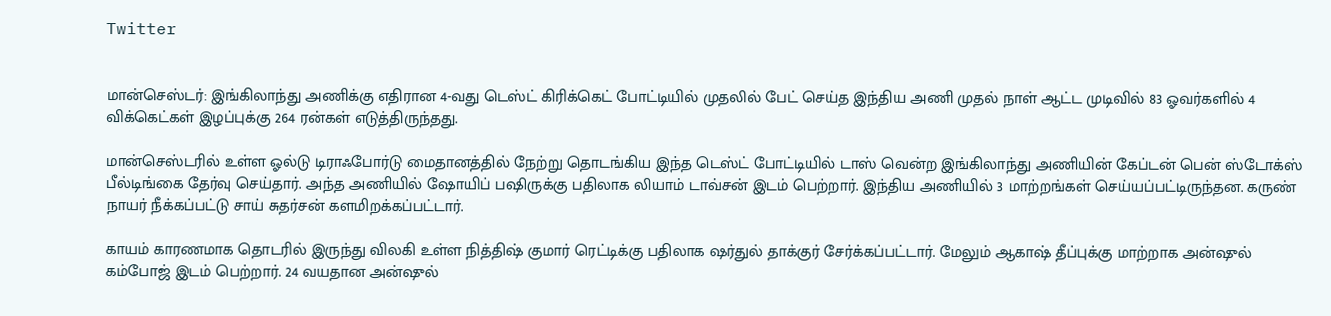Twitter


மான்செஸ்டர்: இங்கிலாந்து அணிக்கு எதிரான 4-வது டெஸ்ட் கிரிக்கெட் போட்டியில் முதலில் பேட் செய்த இந்திய அணி முதல் நாள் ஆட்ட முடிவில் 83 ஓவர்களில் 4 விக்கெட்கள் இழப்புக்கு 264 ரன்கள் எடுத்திருந்தது.

மான்செஸ்டரில் உள்ள ஓல்டு டிராஃபோர்டு மைதானத்தில் நேற்று தொடங்கிய இந்த டெஸ்ட் போட்டியில் டாஸ் வென்ற இங்கிலாந்து அணியின் கேப்டன் பென் ஸ்டோக்ஸ் பீல்டிங்கை தேர்வு செய்தார். அந்த அணியில் ஷோயிப் பஷிருக்கு பதிலாக லியாம் டாவ்சன் இடம் பெற்றார். இந்திய அணியில் 3 மாற்றங்கள் செய்யப்பட்டிருந்தன. கருண் நாயர் நீக்கப்பட்டு சாய் சுதர்சன் களமிறக்கப்பட்டார்.

காயம் காரணமாக தொடரில் இருந்து விலகி உள்ள நித்திஷ் குமார் ரெட்டிக்கு பதிலாக ஷர்துல் தாக்குர் சேர்க்கப்பட்டார். மேலும் ஆகாஷ் தீப்புக்கு மாற்றாக அன்ஷுல் கம்போஜ் இடம் பெற்றார். 24 வயதான அன்ஷுல்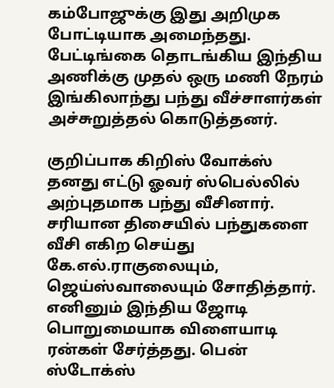கம்போஜுக்கு இது அறிமுக போட்டியாக அமைந்தது. பேட்டிங்கை தொடங்கிய இந்திய அணிக்கு முதல் ஒரு மணி நேரம் இங்கிலாந்து பந்து வீச்சாளர்கள் அச்சுறுத்தல் கொடுத்தனர்.

குறிப்பாக கிறிஸ் வோக்ஸ் தனது எட்டு ஓவர் ஸ்பெல்லில் அற்புதமாக பந்து வீசினார். சரியான திசையில் பந்துகளை வீசி எகிற செய்து கே.எல்.ராகுலையும், ஜெய்ஸ்வாலையும் சோதித்தார். எனினும் இந்திய ஜோடி பொறுமையாக விளையாடி ரன்கள் சேர்த்தது. பென் ஸ்டோக்ஸ்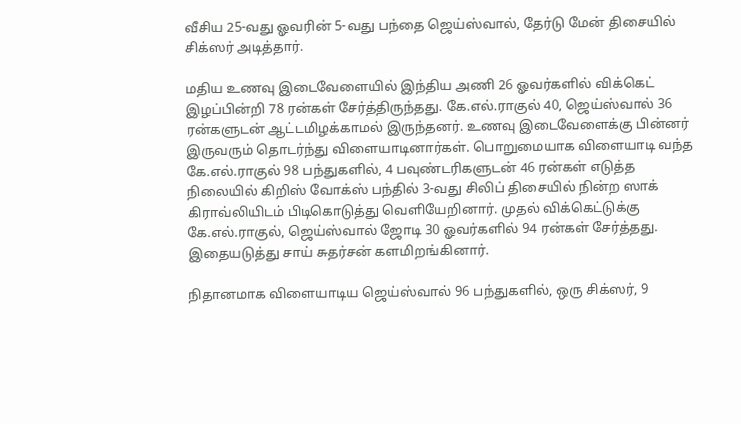வீசிய 25-வது ஓவரின் 5-வது பந்தை ஜெய்ஸ்வால், தேர்டு மேன் திசையில் சிக்ஸர் அடித்தார்.

மதிய உணவு இடைவேளையில் இந்திய அணி 26 ஓவர்களில் விக்கெட் இழப்பின்றி 78 ரன்கள் சேர்த்திருந்தது. கே.எல்.ராகுல் 40, ஜெய்ஸ்வால் 36 ரன்களுடன் ஆட்டமிழக்காமல் இருந்தனர். உணவு இடைவேளைக்கு பின்னர் இருவரும் தொடர்ந்து விளையாடினார்கள். பொறுமையாக விளையாடி வந்த கே.எல்.ராகுல் 98 பந்துகளில், 4 பவுண்டரிகளுடன் 46 ரன்கள் எடுத்த நிலையில் கிறிஸ் வோக்ஸ் பந்தில் 3-வது சிலிப் திசையில் நின்ற ஸாக் கிராவ்லியிடம் பிடிகொடுத்து வெளியேறினார். முதல் விக்கெட்டுக்கு கே.எல்.ராகுல், ஜெய்ஸ்வால் ஜோடி 30 ஓவர்களில் 94 ரன்கள் சேர்த்தது. இதையடுத்து சாய் சுதர்சன் களமிறங்கினார்.

நிதானமாக விளையாடிய ஜெய்ஸ்வால் 96 பந்துகளில், ஒரு சிக்ஸர், 9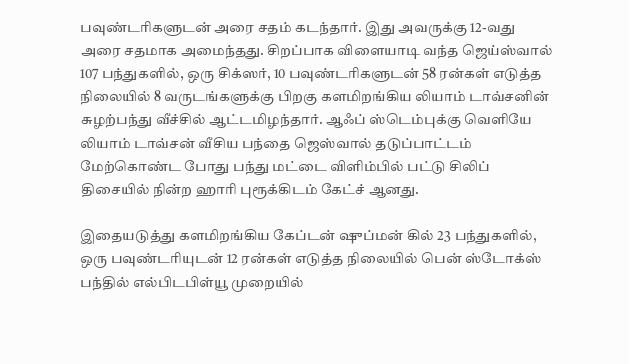பவுண்டரிகளுடன் அரை சதம் கடந்தார். இது அவருக்கு 12-வது அரை சதமாக அமைந்தது. சிறப்பாக விளையாடி வந்த ஜெய்ஸ்வால் 107 பந்துகளில், ஒரு சிக்ஸர், 10 பவுண்டரிகளுடன் 58 ரன்கள் எடுத்த நிலையில் 8 வருடங்களுக்கு பிறகு களமிறங்கிய லியாம் டாவ்சனின் சுழற்பந்து வீச்சில் ஆட்டமிழந்தார். ஆஃப் ஸ்டெம்புக்கு வெளியே லியாம் டாவ்சன் வீசிய பந்தை ஜெஸ்வால் தடுப்பாட்டம் மேற்கொண்ட போது பந்து மட்டை விளிம்பில் பட்டு சிலிப் திசையில் நின்ற ஹாரி புரூக்கிடம் கேட்ச் ஆனது.

இதையடுத்து களமிறங்கிய கேப்டன் ஷுப்மன் கில் 23 பந்துகளில், ஒரு பவுண்டரியுடன் 12 ரன்கள் எடுத்த நிலையில் பென் ஸ்டோக்ஸ் பந்தில் எல்பிடபிள்யூ முறையில்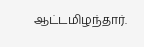ஆட்டமிழந்தார்.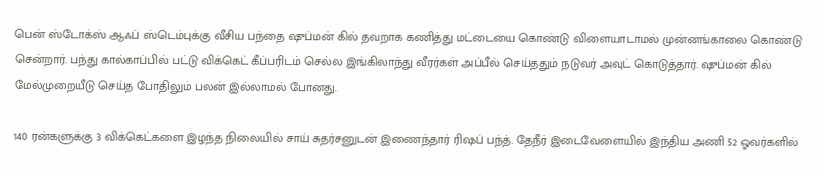பென் ஸ்டோக்ஸ் ஆஃப் ஸ்டெம்புக்கு வீசிய பந்தை ஷுப்மன் கில் தவறாக கணித்து மட்டையை கொண்டு விளையாடாமல் முன்னங்காலை கொண்டு சென்றார். பந்து கால்காப்பில் பட்டு விக்கெட் கீப்பரிடம் செல்ல இங்கிலாந்து வீரர்கள் அப்பீல் செய்ததும் நடுவர் அவுட் கொடுத்தார். ஷுப்மன் கில் மேல்முறையீடு செய்த போதிலும் பலன் இல்லாமல் போனது.

140 ரன்களுக்கு 3 விக்கெட்களை இழந்த நிலையில் சாய் சுதர்சனுடன் இணைந்தார் ரிஷப் பந்த். தேநீர் இடைவேளையில் இந்திய அணி 52 ஓவர்களில்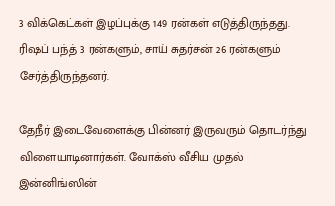3 விக்கெட்கள் இழப்புக்கு 149 ரன்கள் எடுத்திருந்தது. ரிஷப் பந்த் 3 ரன்களும், சாய் சுதர்சன் 26 ரன்களும் சேர்த்திருந்தனர்.

தேநீர் இடைவேளைக்கு பின்னர் இருவரும் தொடர்ந்து விளையாடினார்கள். வோக்ஸ் வீசிய முதல் இன்னிங்ஸின்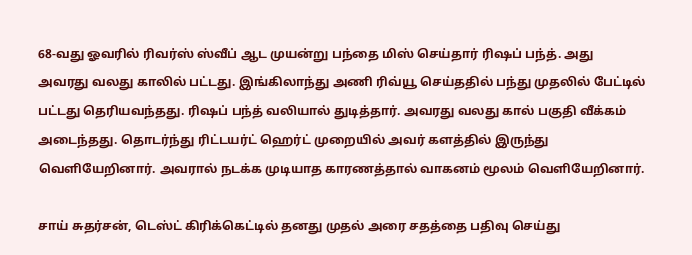68-வது ஓவரில் ரிவர்ஸ் ஸ்வீப் ஆட முயன்று பந்தை மிஸ் செய்தார் ரிஷப் பந்த். அது அவரது வலது காலில் பட்டது. இங்கிலாந்து அணி ரிவ்யூ செய்ததில் பந்து முதலில் பேட்டில் பட்டது தெரியவந்தது. ரிஷப் பந்த் வலியால் துடித்தார். அவரது வலது கால் பகுதி வீக்கம் அடைந்தது. தொடர்ந்து ரிட்டயர்ட் ஹெர்ட் முறையில் அவர் களத்தில் இருந்து வெளியேறினார். அவரால் நடக்க முடியாத காரணத்தால் வாகனம் மூலம் வெளியேறினார்.

சாய் சுதர்சன், டெஸ்ட் கிரிக்கெட்டில் தனது முதல் அரை சதத்தை பதிவு செய்து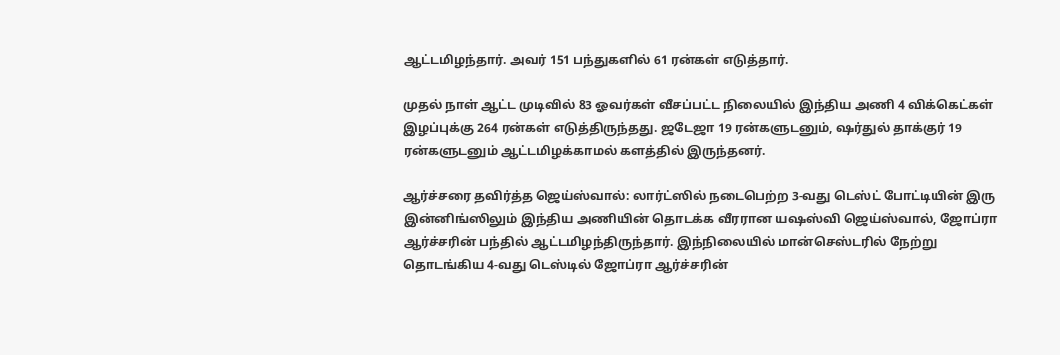ஆட்டமிழந்தார். அவர் 151 பந்துகளில் 61 ரன்கள் எடுத்தார்.

முதல் நாள் ஆட்ட முடிவில் 83 ஓவர்கள் வீசப்பட்ட நிலையில் இந்திய அணி 4 விக்கெட்கள் இழப்புக்கு 264 ரன்கள் எடுத்திருந்தது. ஜடேஜா 19 ரன்களுடனும், ஷர்துல் தாக்குர் 19 ரன்களுடனும் ஆட்டமிழக்காமல் களத்தில் இருந்தனர்.

ஆர்ச்சரை தவிர்த்த ஜெய்ஸ்வால்: லார்ட்ஸில் நடைபெற்ற 3-வது டெஸ்ட் போட்டியின் இரு இன்னிங்ஸிலும் இந்திய அணியின் தொடக்க வீரரான யஷஸ்வி ஜெய்ஸ்வால், ஜோப்ரா ஆர்ச்சரின் பந்தில் ஆட்டமிழந்திருந்தார். இந்நிலையில் மான்செஸ்டரில் நேற்று தொடங்கிய 4-வது டெஸ்டில் ஜோப்ரா ஆர்ச்சரின்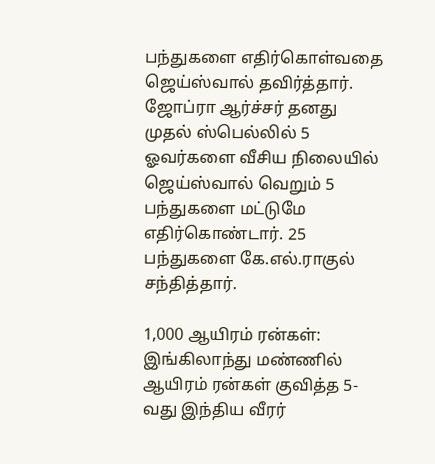பந்துகளை எதிர்கொள்வதை ஜெய்ஸ்வால் தவிர்த்தார். ஜோப்ரா ஆர்ச்சர் தனது முதல் ஸ்பெல்லில் 5 ஓவர்களை வீசிய நிலையில் ஜெய்ஸ்வால் வெறும் 5 பந்துகளை மட்டுமே எதிர்கொண்டார். 25 பந்துகளை கே.எல்.ராகுல் சந்தித்தார்.

1,000 ஆயிரம் ரன்கள்: இங்கிலாந்து மண்ணில் ஆயிரம் ரன்கள் குவித்த 5-வது இந்திய வீரர்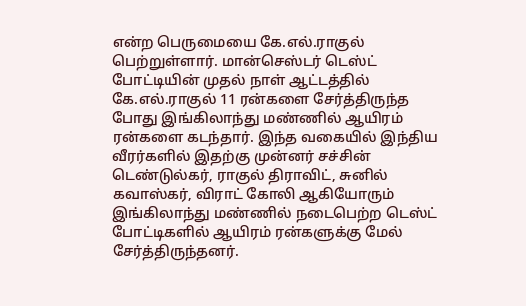என்ற பெருமையை கே.எல்.ராகுல் பெற்றுள்ளார். மான்செஸ்டர் டெஸ்ட் போட்டியின் முதல் நாள் ஆட்டத்தில் கே.எல்.ராகுல் 11 ரன்களை சேர்த்திருந்த போது இங்கிலாந்து மண்ணில் ஆயிரம் ரன்களை கடந்தார். இந்த வகையில் இந்திய வீரர்களில் இதற்கு முன்னர் சச்சின் டெண்டுல்கர், ராகுல் திராவிட், சுனில் கவாஸ்கர், விராட் கோலி ஆகியோரும் இங்கிலாந்து மண்ணில் நடைபெற்ற டெஸ்ட் போட்டிகளில் ஆயிரம் ரன்களுக்கு மேல் சேர்த்திருந்தனர்.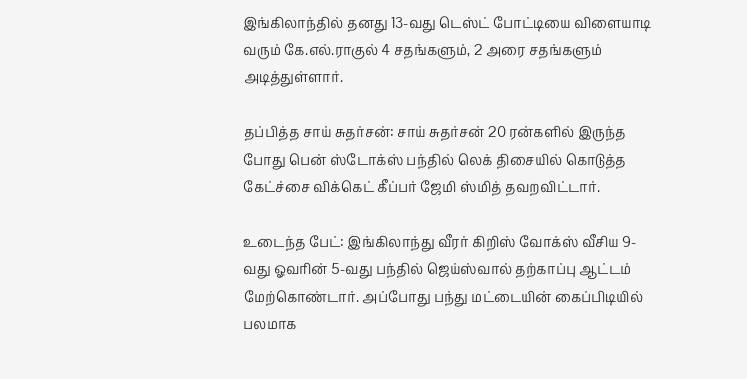இங்கிலாந்தில் தனது 13-வது டெஸ்ட் போட்டியை விளையாடி வரும் கே.எல்.ராகுல் 4 சதங்களும், 2 அரை சதங்களும் அடித்துள்ளார்.

தப்பித்த சாய் சுதர்சன்: சாய் சுதர்சன் 20 ரன்களில் இருந்த போது பென் ஸ்டோக்ஸ் பந்தில் லெக் திசையில் கொடுத்த கேட்ச்சை விக்கெட் கீப்பர் ஜேமி ஸ்மித் தவறவிட்டார்.

உடைந்த பேட்: இங்கிலாந்து வீரர் கிறிஸ் வோக்ஸ் வீசிய 9-வது ஓவரின் 5-வது பந்தில் ஜெய்ஸ்வால் தற்காப்பு ஆட்டம் மேற்கொண்டார். அப்போது பந்து மட்டையின் கைப்பிடியில் பலமாக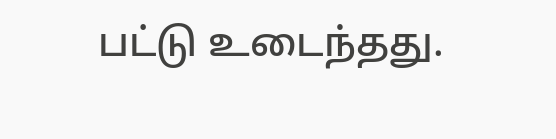பட்டு உடைந்தது.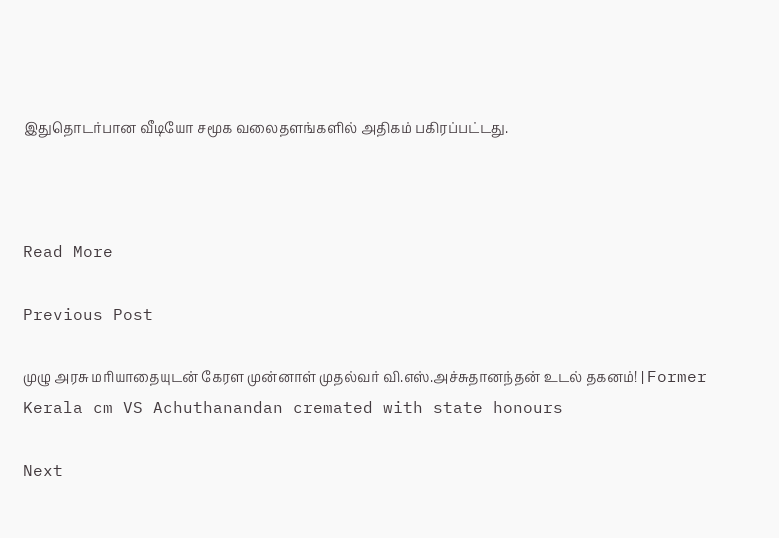இதுதொடர்பான வீடியோ சமூக வலைதளங்களில் அதிகம் பகிரப்பட்டது.



Read More

Previous Post

முழு அரசு மரியாதையுடன் கேரள முன்னாள் முதல்வர் வி.எஸ்.அச்சுதானந்தன் உடல் தகனம்! | Former Kerala cm VS Achuthanandan cremated with state honours

Next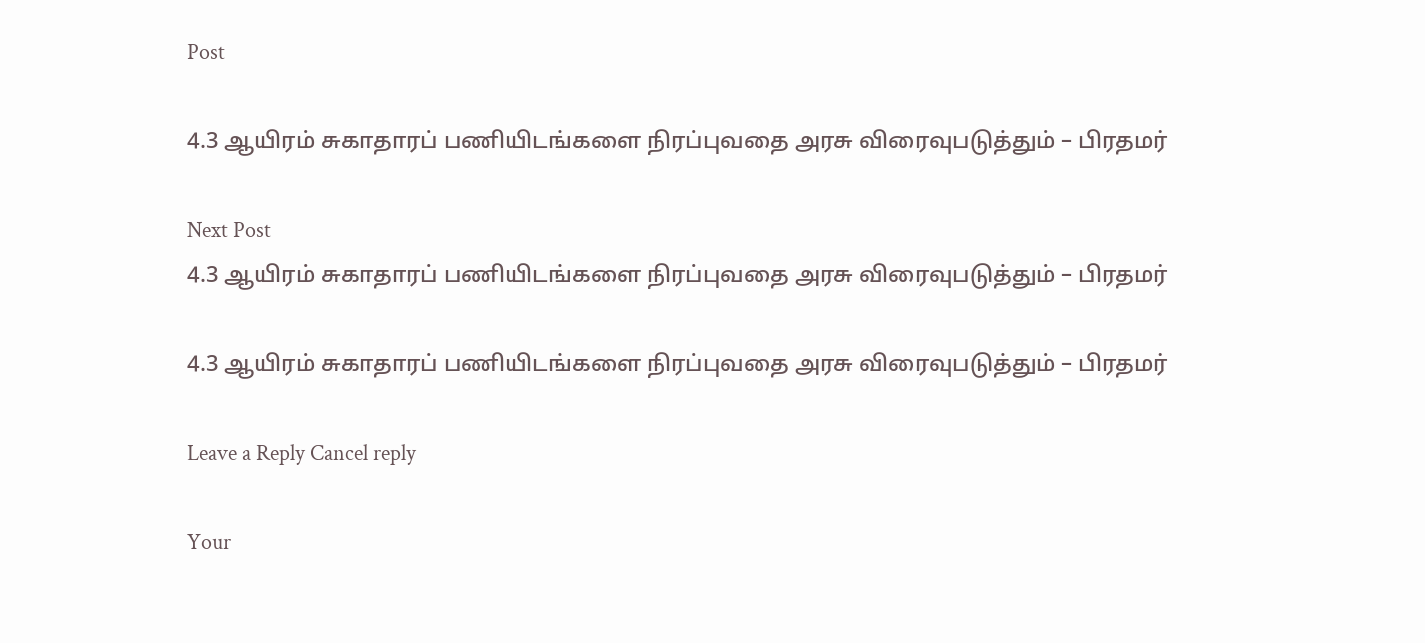Post

4.3 ஆயிரம் சுகாதாரப் பணியிடங்களை நிரப்புவதை அரசு விரைவுபடுத்தும் – பிரதமர்

Next Post
4.3 ஆயிரம் சுகாதாரப் பணியிடங்களை நிரப்புவதை அரசு விரைவுபடுத்தும் – பிரதமர்

4.3 ஆயிரம் சுகாதாரப் பணியிடங்களை நிரப்புவதை அரசு விரைவுபடுத்தும் – பிரதமர்

Leave a Reply Cancel reply

Your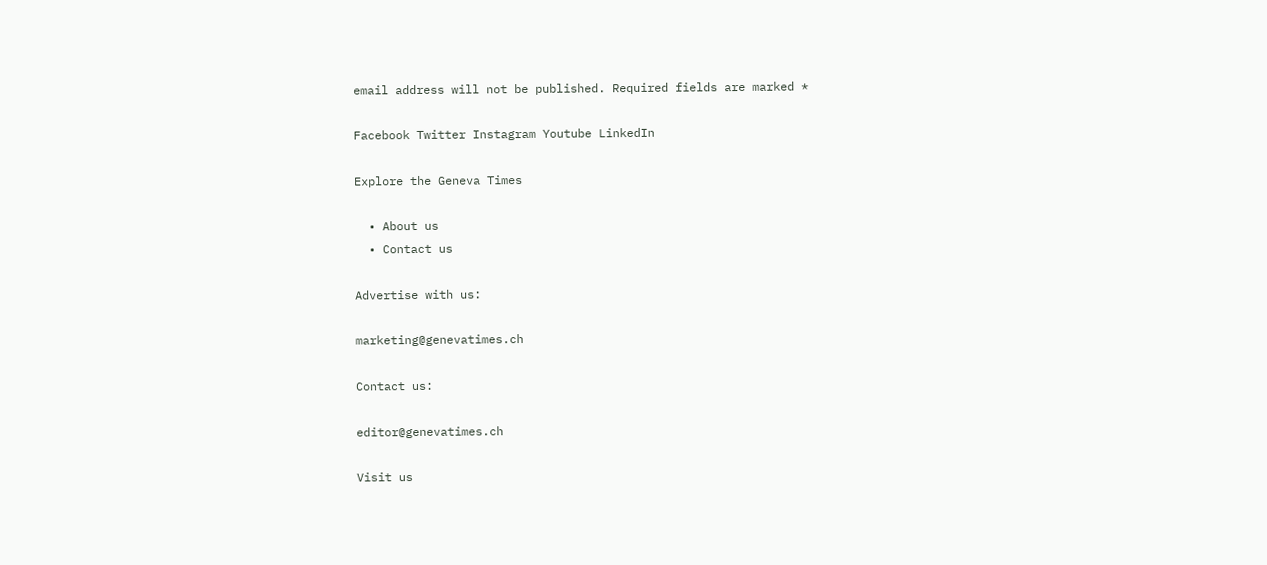email address will not be published. Required fields are marked *

Facebook Twitter Instagram Youtube LinkedIn

Explore the Geneva Times

  • About us
  • Contact us

Advertise with us:

marketing@genevatimes.ch

Contact us:

editor@genevatimes.ch

Visit us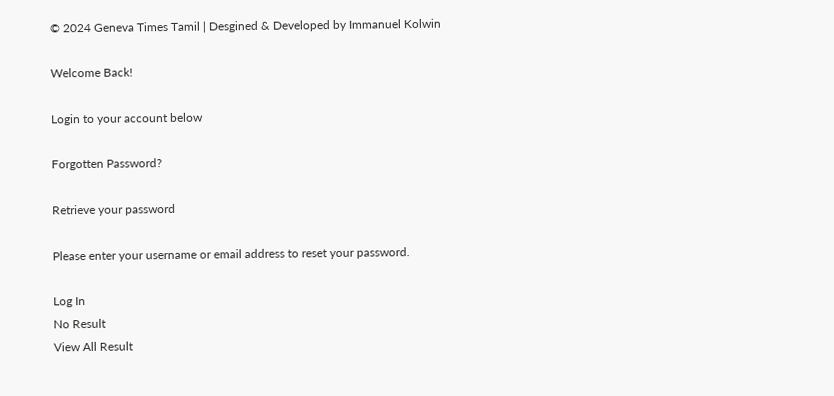© 2024 Geneva Times Tamil | Desgined & Developed by Immanuel Kolwin

Welcome Back!

Login to your account below

Forgotten Password?

Retrieve your password

Please enter your username or email address to reset your password.

Log In
No Result
View All Result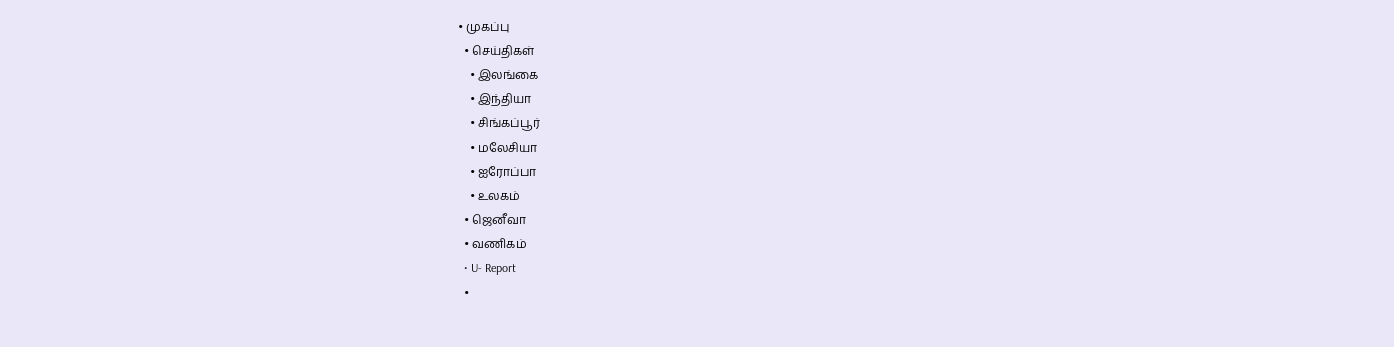• முகப்பு
  • செய்திகள்
    • இலங்கை
    • இந்தியா
    • சிங்கப்பூர்
    • மலேசியா
    • ஐரோப்பா
    • உலகம்
  • ஜெனீவா
  • வணிகம்
  • U- Report
  •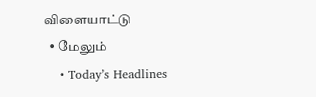விளையாட்டு
  • மேலும்
    • Today’s Headlines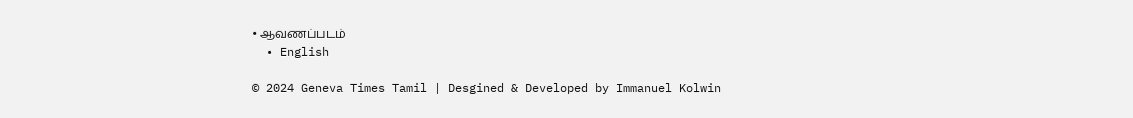• ஆவணப்படம்
  • English

© 2024 Geneva Times Tamil | Desgined & Developed by Immanuel Kolwin